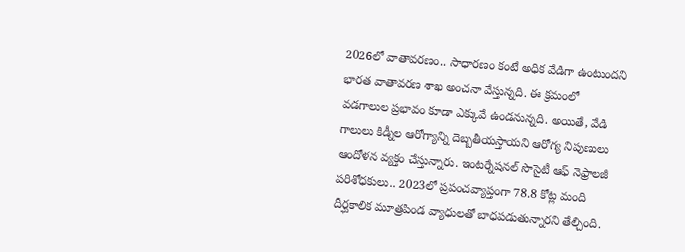2026లో వాతావరణం.. సాధారణం కంటే అధిక వేడిగా ఉంటుందని భారత వాతావరణ శాఖ అంచనా వేస్తున్నది. ఈ క్రమంలో వడగాలుల ప్రభావం కూడా ఎక్కువే ఉండనున్నది. అయితే, వేడి గాలులు కిడ్నీల ఆరోగ్యాన్ని దెబ్బతీయస్తాయని ఆరోగ్య నిపుణులు ఆందోళన వ్యక్తం చేస్తున్నారు. ఇంటర్నేషనల్ సొసైటీ ఆఫ్ నెఫ్రాలజీ పరిశోధకులు.. 2023లో ప్రపంచవ్యాప్తంగా 78.8 కోట్ల మంది దీర్ఘకాలిక మూత్రపిండ వ్యాధులతో బాధపడుతున్నారని తేల్చింది.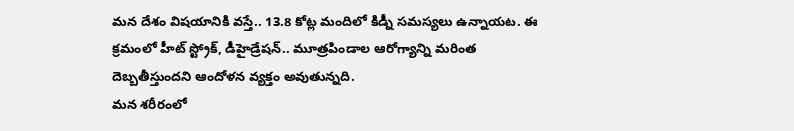మన దేశం విషయానికి వస్తే.. 13.8 కోట్ల మందిలో కిడ్నీ సమస్యలు ఉన్నాయట. ఈ క్రమంలో హీట్ స్ట్రోక్, డీహైడ్రేషన్.. మూత్రపిండాల ఆరోగ్యాన్ని మరింత దెబ్బతీస్తుందని ఆందోళన వ్యక్తం అవుతున్నది.
మన శరీరంలో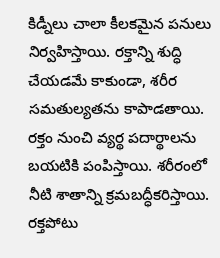కిడ్నీలు చాలా కీలకమైన పనులు నిర్వహిస్తాయి. రక్తాన్ని శుద్ధి చేయడమే కాకుండా, శరీర సమతుల్యతను కాపాడతాయి. రక్తం నుంచి వ్యర్థ పదార్థాలను బయటికి పంపిస్తాయి. శరీరంలో నీటి శాతాన్ని క్రమబద్ధీకరిస్తాయి. రక్తపోటు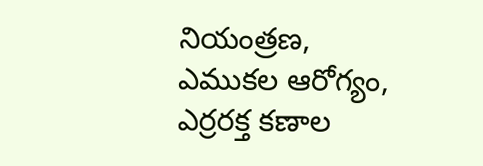నియంత్రణ, ఎముకల ఆరోగ్యం, ఎర్రరక్త కణాల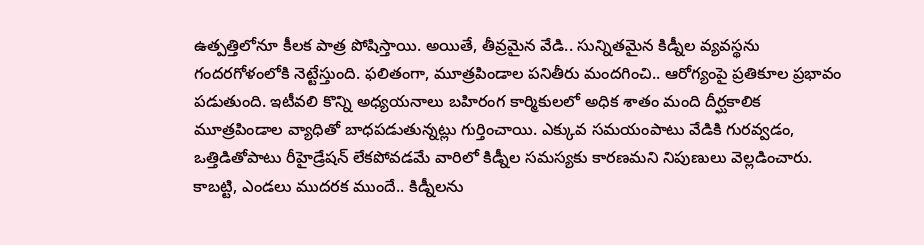ఉత్పత్తిలోనూ కీలక పాత్ర పోషిస్తాయి. అయితే, తీవ్రమైన వేడి.. సున్నితమైన కిడ్నీల వ్యవస్థను గందరగోళంలోకి నెట్టేస్తుంది. ఫలితంగా, మూత్రపిండాల పనితీరు మందగించి.. ఆరోగ్యంపై ప్రతికూల ప్రభావం పడుతుంది. ఇటీవలి కొన్ని అధ్యయనాలు బహిరంగ కార్మికులలో అధిక శాతం మంది దీర్ఘకాలిక మూత్రపిండాల వ్యాధితో బాధపడుతున్నట్లు గుర్తించాయి. ఎక్కువ సమయంపాటు వేడికి గురవ్వడం, ఒత్తిడితోపాటు రీహైడ్రేషన్ లేకపోవడమే వారిలో కిడ్నీల సమస్యకు కారణమని నిపుణులు వెల్లడించారు. కాబట్టి, ఎండలు ముదరక ముందే.. కిడ్నీలను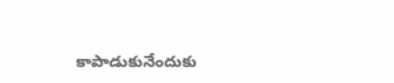కాపాడుకునేందుకు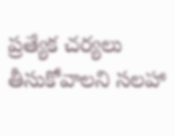ప్రత్యేక చర్యలు తీసుకోవాలని సలహా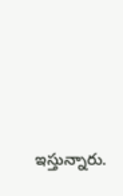ఇస్తున్నారు.